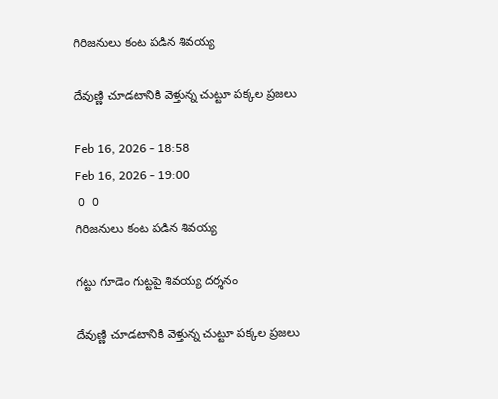గిరిజనులు కంట పడిన శివయ్య

దేవుణ్ణి చూడటానికి వెళ్తున్న చుట్టూ పక్కల ప్రజలు

Feb 16, 2026 - 18:58
Feb 16, 2026 - 19:00
 0  0
గిరిజనులు కంట పడిన శివయ్య

గట్టు గూడెం గుట్టపై శివయ్య దర్శనం

దేవుణ్ణి చూడటానికి వెళ్తున్న చుట్టూ పక్కల ప్రజలు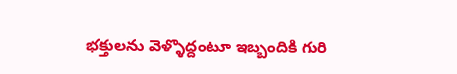భక్తులను వెళ్ళొద్దంటూ ఇబ్బందికి గురి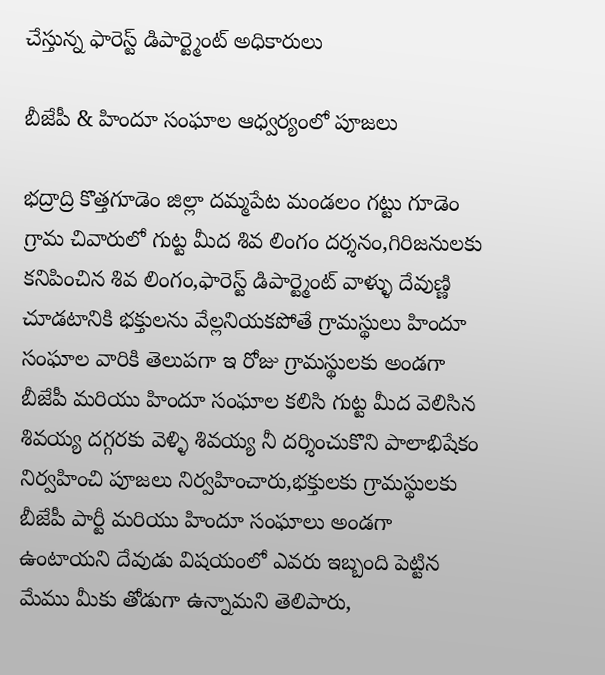చేస్తున్న ఫారెస్ట్ డిపార్ట్మెంట్ అధికారులు

బీజేపీ & హిందూ సంఘాల ఆధ్వర్యంలో పూజలు

భద్రాద్రి కొత్తగూడెం జిల్లా దమ్మపేట మండలం గట్టు గూడెం గ్రామ చివారులో గుట్ట మీద శివ లింగం దర్శనం,గిరిజనులకు కనిపించిన శివ లింగం,ఫారెస్ట్ డిపార్ట్మెంట్ వాళ్ళు దేవుణ్ణి చూడటానికి భక్తులను వేల్లనియకపోతే గ్రామస్థులు హిందూ సంఘాల వారికి తెలుపగా ఇ రోజు గ్రామస్థులకు అండగా బీజేపీ మరియు హిందూ సంఘాల కలిసి గుట్ట మీద వెలిసిన శివయ్య దగ్గరకు వెళ్ళి శివయ్య నీ దర్శించుకొని పాలాభిషేకం నిర్వహించి పూజలు నిర్వహించారు,భక్తులకు గ్రామస్థులకు బీజేపీ పార్టీ మరియు హిందూ సంఘాలు అండగా ఉంటాయని దేవుడు విషయంలో ఎవరు ఇబ్బంది పెట్టిన మేము మీకు తోడుగా ఉన్నామని తెలిపారు,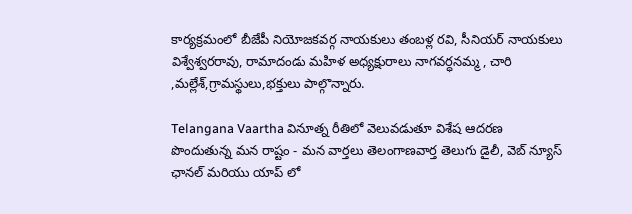కార్యక్రమంలో బీజేపీ నియోజకవర్గ నాయకులు తంబళ్ల రవి, సీనియర్ నాయకులు విశ్వేశ్వరరావు, రామాదండు మహిళ అధ్యక్షురాలు నాగవర్ధనమ్మ , చారి ,మల్లేశ్,గ్రామస్థులు,భక్తులు పాల్గొన్నారు.

Telangana Vaartha వినూత్న రీతిలో వెలువడుతూ విశేష ఆదరణ పొందుతున్న మన రాష్టం - మన వార్తలు తెలంగాణవార్త తెలుగు డైలీ, వెబ్ న్యూస్ ఛానల్ మరియు యాప్ లో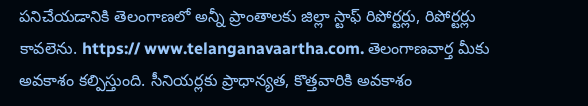పనిచేయడానికి తెలంగాణలో అన్నీ ప్రాంతాలకు జిల్లా స్టాఫ్ రిపోర్టర్లు, రిపోర్టర్లు కావలెను. https:// www.telanganavaartha.com. తెలంగాణవార్త మీకు అవకాశం కల్పిస్తుంది. సీనియర్లకు ప్రాధాన్యత, కొత్తవారికి అవకాశం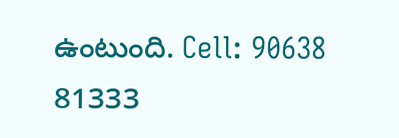ఉంటుంది. Cell: 90638 81333